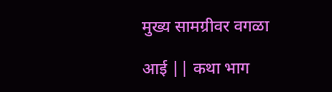मुख्य सामग्रीवर वगळा

आई || कथा भाग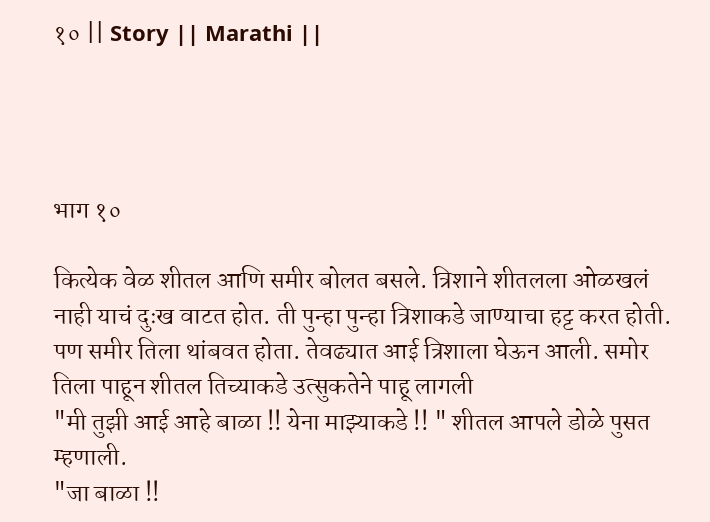१० || Story || Marathi ||




भाग १०

कित्येक वेळ शीतल आणि समीर बोलत बसले. त्रिशाने शीतलला ओळखलं नाही याचं दुःख वाटत होत. ती पुन्हा पुन्हा त्रिशाकडे जाण्याचा हट्ट करत होती. पण समीर तिला थांबवत होता. तेवढ्यात आई त्रिशाला घेऊन आली. समोर तिला पाहून शीतल तिच्याकडे उत्सुकतेने पाहू लागली
"मी तुझी आई आहे बाळा !! येना माझ्याकडे !! " शीतल आपले डोळे पुसत म्हणाली.
"जा बाळा !!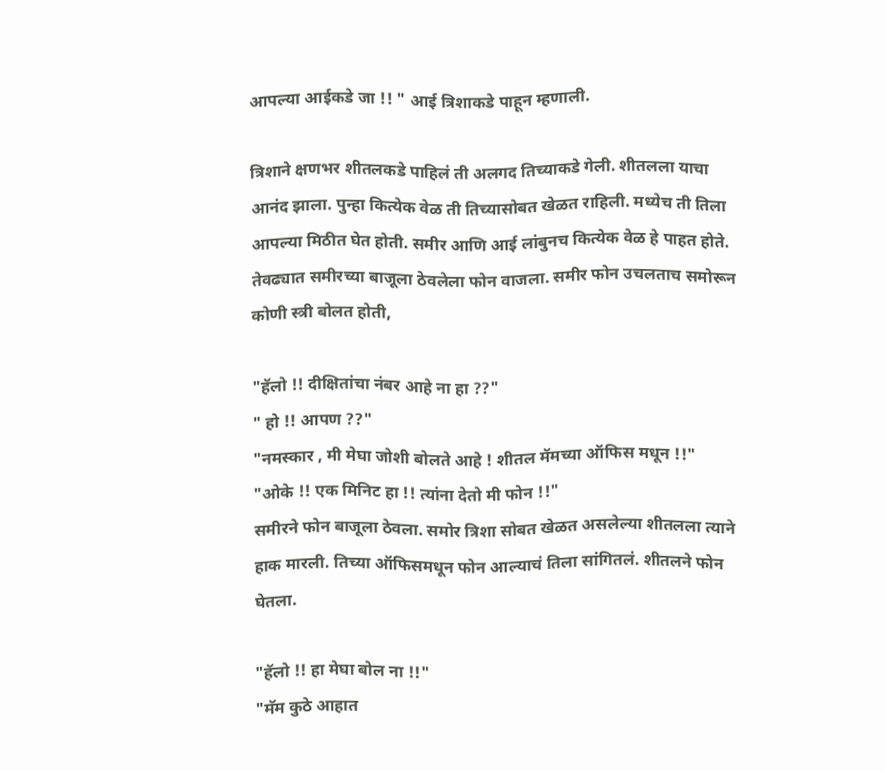आपल्या आईकडे जा !! " आई त्रिशाकडे पाहून म्हणाली.

त्रिशाने क्षणभर शीतलकडे पाहिलं ती अलगद तिच्याकडे गेली. शीतलला याचा आनंद झाला. पुन्हा कित्येक वेळ ती तिच्यासोबत खेळत राहिली. मध्येच ती तिला आपल्या मिठीत घेत होती. समीर आणि आई लांबुनच कित्येक वेळ हे पाहत होते. तेवढ्यात समीरच्या बाजूला ठेवलेला फोन वाजला. समीर फोन उचलताच समोरून कोणी स्त्री बोलत होती,

"हॅलो !! दीक्षितांचा नंबर आहे ना हा ??"
" हो !! आपण ??"
"नमस्कार , मी मेघा जोशी बोलते आहे ! शीतल मॅमच्या ऑफिस मधून !!"
"ओके !! एक मिनिट हा !! त्यांना देतो मी फोन !!"
समीरने फोन बाजूला ठेवला. समोर त्रिशा सोबत खेळत असलेल्या शीतलला त्याने हाक मारली. तिच्या ऑफिसमधून फोन आल्याचं तिला सांगितलं. शीतलने फोन घेतला.

"हॅलो !! हा मेघा बोल ना !!"
"मॅम कुठे आहात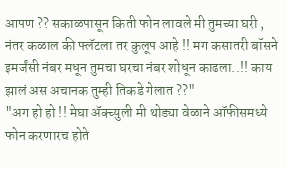आपण ?? सकाळपासून किती फोन लावले मी तुमच्या घरी , नंतर कळाल की फ्लॅटला तर कुलूप आहे !! मग कसातरी बॉसने इमर्जंसी नंबर मधून तुमचा घरचा नंबर शोधून काढला..!! काय झालं अस अचानक तुम्ही तिकडे गेलात ??"
"अग हो हो !! मेघा ॲक्च्युली मी थोड्या वेळाने ऑफीसमध्ये फोन करणारच होते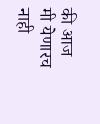की आज मी येणारच नाही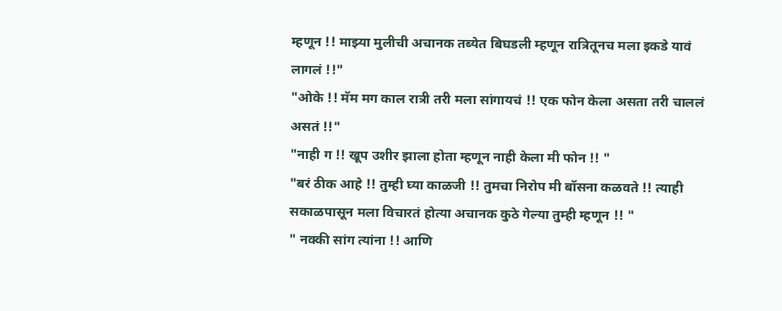म्हणून !! माझ्या मुलीची अचानक तब्येत बिघडली म्हणून रात्रितूनच मला इकडे यावं लागलं !!"
"ओके !! मॅम मग काल रात्री तरी मला सांगायचं !! एक फोन केला असता तरी चाललं असतं !!"
"नाही ग !! खूप उशीर झाला होता म्हणून नाही केला मी फोन !! "
"बरं ठीक आहे !! तुम्ही घ्या काळजी !! तुमचा निरोप मी बॉसना कळवते !! त्याही सकाळपासून मला विचारतं होत्या अचानक कुठे गेल्या तुम्ही म्हणून !! "
" नक्की सांग त्यांना !! आणि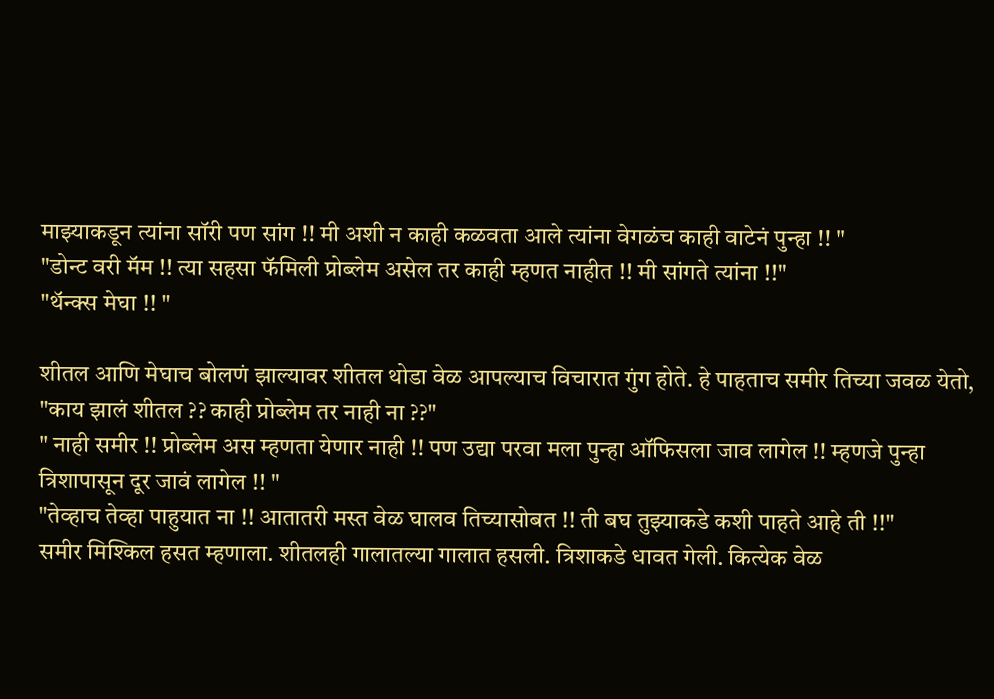माझ्याकडून त्यांना सॉरी पण सांग !! मी अशी न काही कळवता आले त्यांना वेगळंच काही वाटेनं पुन्हा !! "
"डोन्ट वरी मॅम !! त्या सहसा फॅमिली प्रोब्लेम असेल तर काही म्हणत नाहीत !! मी सांगते त्यांना !!"
"थॅन्क्स मेघा !! "

शीतल आणि मेघाच बोलणं झाल्यावर शीतल थोडा वेळ आपल्याच विचारात गुंग होते. हे पाहताच समीर तिच्या जवळ येतो,
"काय झालं शीतल ?? काही प्रोब्लेम तर नाही ना ??"
" नाही समीर !! प्रोब्लेम अस म्हणता येणार नाही !! पण उद्या परवा मला पुन्हा ऑफिसला जाव लागेल !! म्हणजे पुन्हा त्रिशापासून दूर जावं लागेल !! "
"तेव्हाच तेव्हा पाहुयात ना !! आतातरी मस्त वेळ घालव तिच्यासोबत !! ती बघ तुझ्याकडे कशी पाहते आहे ती !!"
समीर मिश्किल हसत म्हणाला. शीतलही गालातल्या गालात हसली. त्रिशाकडे धावत गेली. कित्येक वेळ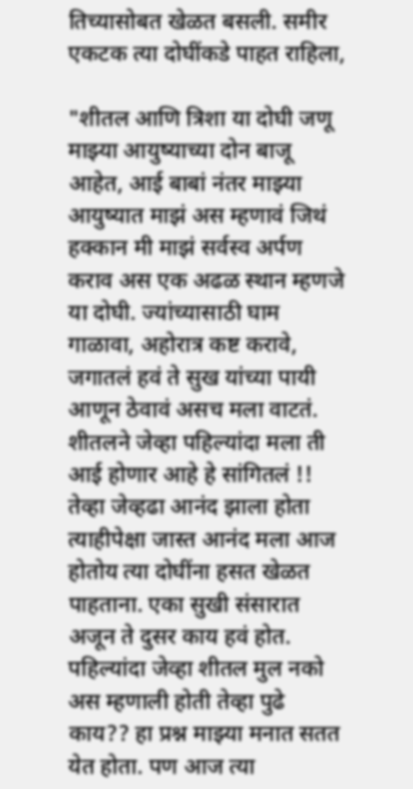तिच्यासोबत खेळत बसली. समीर एकटक त्या दोघींकडे पाहत राहिला,

"शीतल आणि त्रिशा या दोघी जणू माझ्या आयुष्याच्या दोन बाजू आहेत, आई बाबां नंतर माझ्या आयुष्यात माझं अस म्हणावं जिथं हक्कान मी माझं सर्वस्व अर्पण कराव अस एक अढळ स्थान म्हणजे या दोघी. ज्यांच्यासाठी घाम गाळावा, अहोरात्र कष्ट करावे, जगातलं हवं ते सुख यांच्या पायी आणून ठेवावं असच मला वाटतं. शीतलने जेव्हा पहिल्यांदा मला ती आई होणार आहे हे सांगितलं !! तेव्हा जेव्हढा आनंद झाला होता त्याहीपेक्षा जास्त आनंद मला आज होतोय त्या दोघींना हसत खेळत पाहताना. एका सुखी संसारात अजून ते दुसर काय हवं होत.  पहिल्यांदा जेव्हा शीतल मुल नको अस म्हणाली होती तेव्हा पुढे काय?? हा प्रश्न माझ्या मनात सतत येत होता. पण आज त्या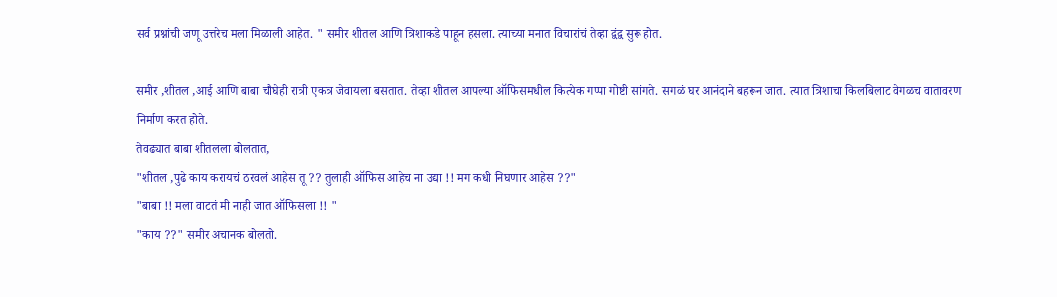सर्व प्रश्नांची जणू उत्तरेच मला मिळाली आहेत. " समीर शीतल आणि त्रिशाकडे पाहून हसला. त्याच्या मनात विचारांचं तेव्हा द्वंद्व सुरू होत.

समीर ,शीतल ,आई आणि बाबा चौघेही रात्री एकत्र जेवायला बसतात. तेव्हा शीतल आपल्या ऑफिसमधील कित्येक गप्पा गोष्टी सांगते. सगळं घर आनंदाने बहरून जात. त्यात त्रिशाचा किलबिलाट वेगळच वातावरण निर्माण करत होते.
तेवढ्यात बाबा शीतलला बोलतात,
"शीतल ,पुढे काय करायचं ठरवलं आहेस तू ?? तुलाही ऑफिस आहेच ना उद्या !! मग कधी निघणार आहेस ??"
"बाबा !! मला वाटतं मी नाही जात ऑफिसला !! "
"काय ??" समीर अचानक बोलतो.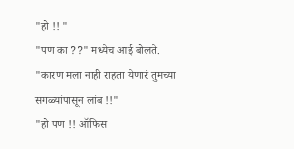"हो !! "
"पण का ??" मध्येच आई बोलते.
"कारण मला नाही राहता येणारं तुमच्या सगळ्यांपासून लांब !!"
"हो पण !! ऑफिस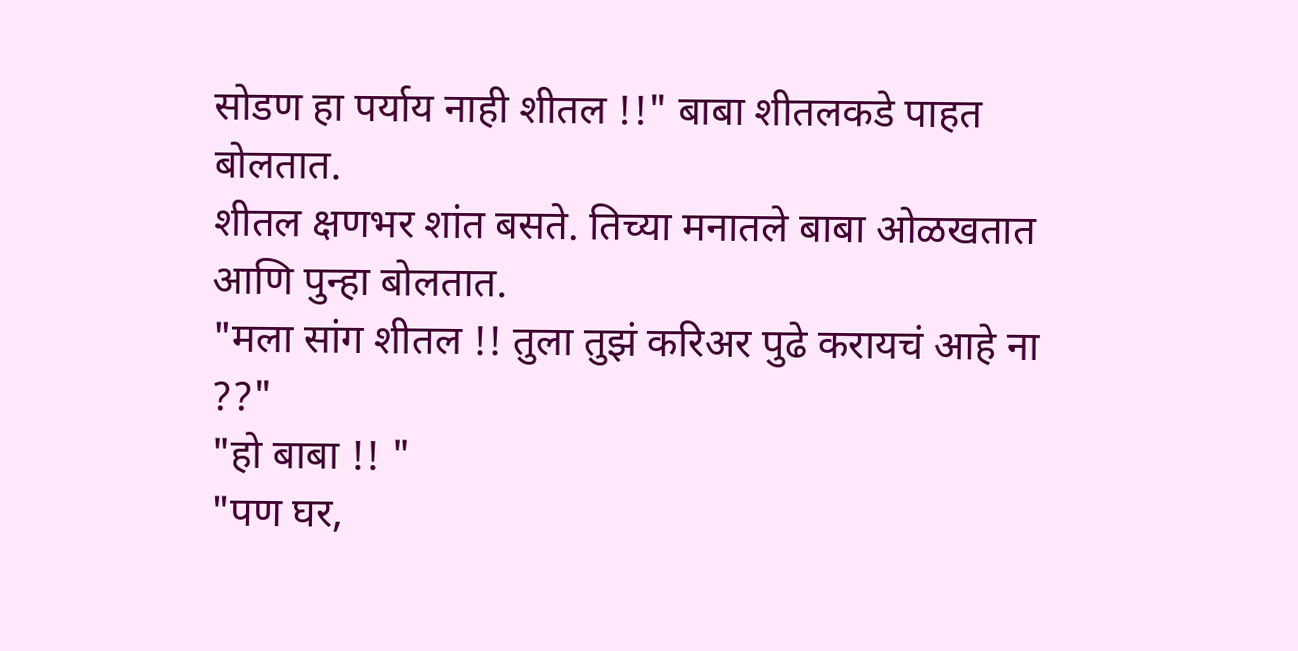सोडण हा पर्याय नाही शीतल !!" बाबा शीतलकडे पाहत बोलतात.
शीतल क्षणभर शांत बसते. तिच्या मनातले बाबा ओळखतात आणि पुन्हा बोलतात.
"मला सांग शीतल !! तुला तुझं करिअर पुढे करायचं आहे ना ??"
"हो बाबा !! "
"पण घर,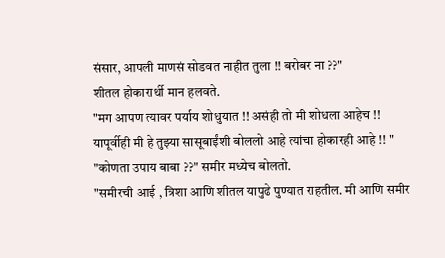संसार, आपली माणसं सोडवत नाहीत तुला !! बरोबर ना ??"
शीतल होकारार्थी मान हलवते.
"मग आपण त्यावर पर्याय शोधुयात !! असंही तो मी शोधला आहेच !! यापूर्वीही मी हे तुझ्या सासूबाईंशी बोललो आहे त्यांचा होकारही आहे !! "
"कोणता उपाय बाबा ??" समीर मध्येच बोलतो.
"समीरची आई , त्रिशा आणि शीतल यापुढे पुण्यात राहतील. मी आणि समीर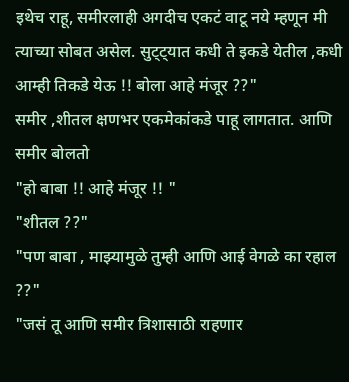इथेच राहू, समीरलाही अगदीच एकटं वाटू नये म्हणून मी त्याच्या सोबत असेल. सुट्ट्यात कधी ते इकडे येतील ,कधी आम्ही तिकडे येऊ !! बोला आहे मंजूर ??"
समीर ,शीतल क्षणभर एकमेकांकडे पाहू लागतात. आणि समीर बोलतो
"हो बाबा !! आहे मंजूर !! "
"शीतल ??"
"पण बाबा , माझ्यामुळे तुम्ही आणि आई वेगळे का रहाल ??"
"जसं तू आणि समीर त्रिशासाठी राहणार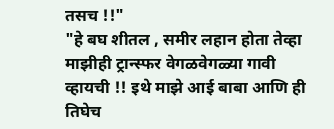तसच !!"
"हे बघ शीतल , समीर लहान होता तेव्हा माझीही ट्रान्स्फर वेगळवेगळ्या गावी व्हायची !! इथे माझे आई बाबा आणि ही तिघेच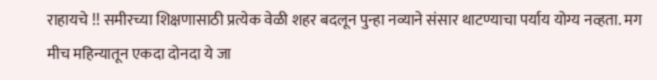राहायचे !! समीरच्या शिक्षणासाठी प्रत्येक वेळी शहर बदलून पुन्हा नव्याने संसार थाटण्याचा पर्याय योग्य नव्हता. मग मीच महिन्यातून एकदा दोनदा ये जा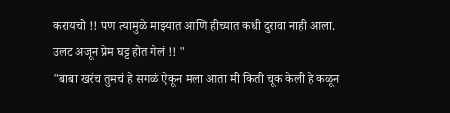करायचो !! पण त्यामुळे माझ्यात आणि हीच्यात कधी दुरावा नाही आला. उलट अजून प्रेम घट्ट होत गेलं !! "
"बाबा खरंच तुमचं हे सगळं ऐकून मला आता मी किती चूक केली हे कळून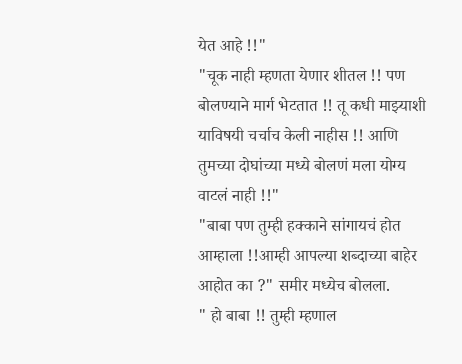येत आहे !!"
"चूक नाही म्हणता येणार शीतल !! पण बोलण्याने मार्ग भेटतात !! तू कधी माझ्याशी याविषयी चर्चाच केली नाहीस !! आणि तुमच्या दोघांच्या मध्ये बोलणं मला योग्य वाटलं नाही !!"
"बाबा पण तुम्ही हक्काने सांगायचं होत आम्हाला !!आम्ही आपल्या शब्दाच्या बाहेर आहोत का ?" समीर मध्येच बोलला.
" हो बाबा !! तुम्ही म्हणाल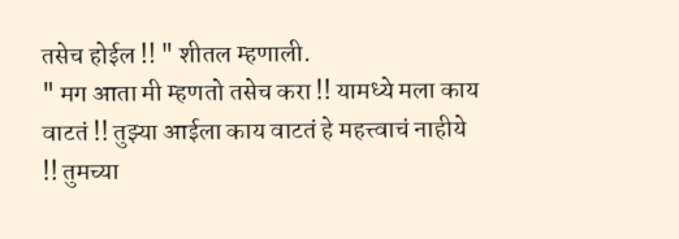तसेच होईल !! " शीतल म्हणाली.
" मग आता मी म्हणतो तसेच करा !! यामध्ये मला काय वाटतं !! तुझ्या आईला काय वाटतं हे महत्त्वाचं नाहीये !! तुमच्या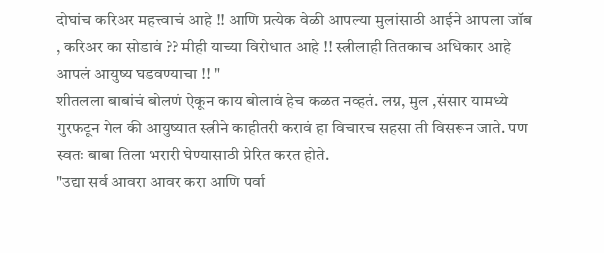दोघांच करिअर महत्त्वाचं आहे !! आणि प्रत्येक वेळी आपल्या मुलांसाठी आईने आपला जॉब , करिअर का सोडावं ?? मीही याच्या विरोधात आहे !! स्त्रीलाही तितकाच अधिकार आहे आपलं आयुष्य घडवण्याचा !! "
शीतलला बाबांचं बोलणं ऐकून काय बोलावं हेच कळत नव्हतं. लग्न, मुल ,संसार यामध्ये गुरफटून गेल की आयुष्यात स्त्रीने काहीतरी करावं हा विचारच सहसा ती विसरून जाते. पण स्वतः बाबा तिला भरारी घेण्यासाठी प्रेरित करत होते.
"उद्या सर्व आवरा आवर करा आणि पर्वा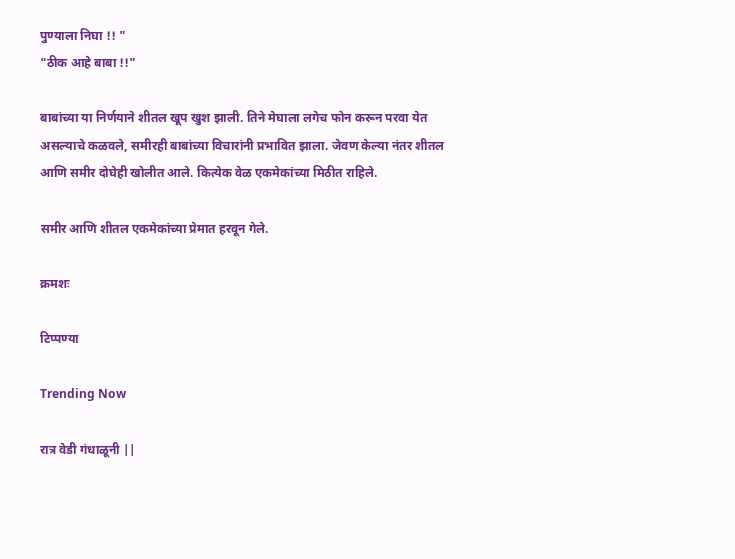पुण्याला निघा !! "
"ठीक आहे बाबा !!"

बाबांच्या या निर्णयाने शीतल खूप खुश झाली. तिने मेघाला लगेच फोन करून परवा येत असल्याचे कळवले, समीरही बाबांच्या विचारांनी प्रभावित झाला. जेवण केल्या नंतर शीतल आणि समीर दोघेही खोलीत आले. कित्येक वेळ एकमेकांच्या मिठीत राहिले.

समीर आणि शीतल एकमेकांच्या प्रेमात हरवून गेले.

क्रमशः

टिप्पण्या

Trending Now

रात्र वेडी गंधाळूनी ||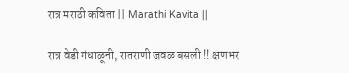रात्र मराठी कविता || Marathi Kavita ||

रात्र वेडी गंधाळूनी, रातराणी जवळ बसली !! क्षणभर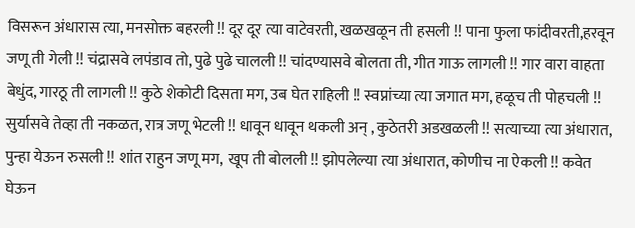विसरून अंधारास त्या, मनसोक्त बहरली !! दूर दूर त्या वाटेवरती, खळखळून ती हसली !! पाना फुला फांदीवरती,हरवून जणू ती गेली !! चंद्रासवे लपंडाव तो, पुढे पुढे चालली !! चांदण्यासवे बोलता ती, गीत गाऊ लागली !! गार वारा वाहता बेधुंद, गारठू ती लागली !! कुठे शेकोटी दिसता मग, उब घेत राहिली !! स्वप्नांच्या त्या जगात मग, हळूच ती पोहचली !! सुर्यासवे तेव्हा ती नकळत, रात्र जणू भेटली !! धावून धावून थकली अन् , कुठेतरी अडखळली !! सत्याच्या त्या अंधारात, पुन्हा येऊन रुसली !! शांत राहुन जणू मग,  खूप ती बोलली !! झोपलेल्या त्या अंधारात, कोणीच ना ऐकली !! कवेत घेऊन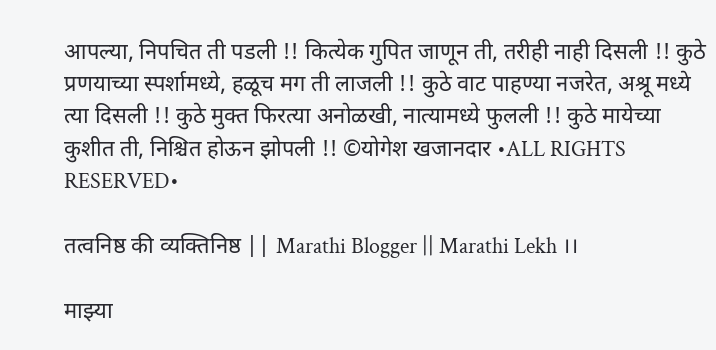आपल्या, निपचित ती पडली !! कित्येक गुपित जाणून ती, तरीही नाही दिसली !! कुठे प्रणयाच्या स्पर्शामध्ये, हळूच मग ती लाजली !! कुठे वाट पाहण्या नजरेत, अश्रू मध्ये त्या दिसली !! कुठे मुक्त फिरत्या अनोळखी, नात्यामध्ये फुलली !! कुठे मायेच्या कुशीत ती, निश्चित होऊन झोपली !! ©योगेश खजानदार •ALL RIGHTS RESERVED•

तत्वनिष्ठ की व्यक्तिनिष्ठ || Marathi Blogger || Marathi Lekh ।।

माझ्या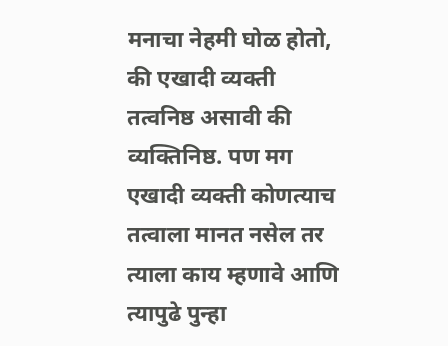मनाचा नेहमी घोळ होतो, की एखादी व्यक्ती तत्वनिष्ठ असावी की व्यक्तिनिष्ठ. पण मग एखादी व्यक्ती कोणत्याच तत्वाला मानत नसेल तर त्याला काय म्हणावे आणि त्यापुढे पुन्हा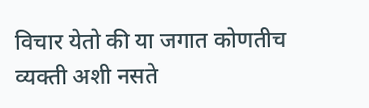विचार येतो की या जगात कोणतीच व्यक्ती अशी नसते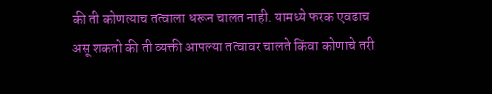की ती कोणत्याच तत्वाला धरून चालत नाही. यामध्ये फरक एवढाच असू शकतो की ती व्यक्ती आपल्या तत्वावर चालते किंवा कोणाचे तरी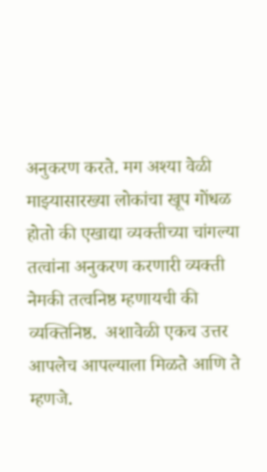अनुकरण करते. मग अश्या वेळी माझ्यासारख्या लोकांचा खूप गोंधळ होतो की एखाद्या व्यक्तीच्या चांगल्या तत्वांना अनुकरण करणारी व्यक्ती नेमकी तत्वनिष्ठ म्हणायची की व्यक्तिनिष्ठ.  अशावेळी एकच उत्तर आपलेच आपल्याला मिळते आणि ते म्हणजे.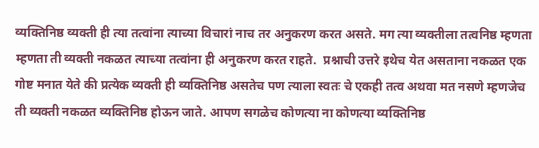व्यक्तिनिष्ठ व्यक्ती ही त्या तत्वांना त्याच्या विचारां नाच तर अनुकरण करत असते. मग त्या व्यक्तीला तत्वनिष्ठ म्हणता म्हणता ती व्यक्ती नकळत त्याच्या तत्वांना ही अनुकरण करत राहते.  प्रश्नाची उत्तरे इथेच येत असताना नकळत एक गोष्ट मनात येते की प्रत्येक व्यक्ती ही व्यक्तिनिष्ठ असतेच पण त्याला स्वतः चे एकही तत्व अथवा मत नसणे म्हणजेच ती व्यक्ती नकळत व्यक्तिनिष्ठ होऊन जाते. आपण सगळेच कोणत्या ना कोणत्या व्यक्तिनिष्ठ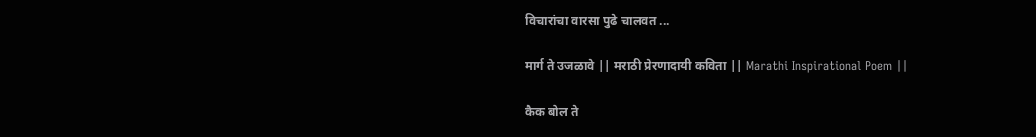विचारांचा वारसा पुढे चालवत ...

मार्ग ते उजळावे || मराठी प्रेरणादायी कविता || Marathi Inspirational Poem ||

कैक बोल ते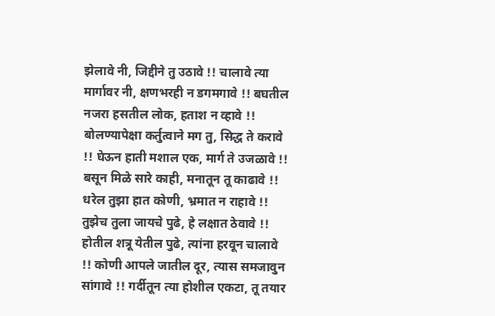झेलावे नी, जिद्दीने तु उठावे !! चालावे त्या मार्गावर नी, क्षणभरही न डगमगावे !! बघतील नजरा हसतील लोक, हताश न व्हावे !! बोलण्यापेक्षा कर्तुत्वाने मग तु, सिद्ध ते करावे !! घेऊन हाती मशाल एक, मार्ग ते उजळावे !! बसून मिळे सारे काही, मनातून तू काढावे !! धरेल तुझा हात कोणी, भ्रमात न राहावे !! तुझेच तुला जायचे पुढे, हे लक्षात ठेवावे !! होतील शत्रू येतील पुढे, त्यांना हरवून चालावे !! कोणी आपले जातील दूर, त्यास समजावुन सांगावे !! गर्दीतून त्या होशील एकटा, तू तयार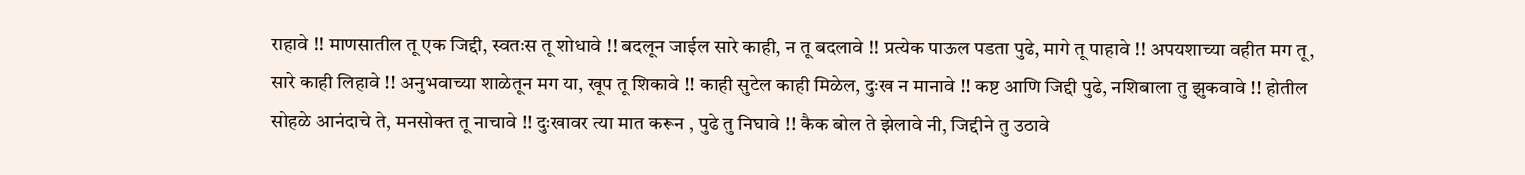राहावे !! माणसातील तू एक जिद्दी, स्वतःस तू शोधावे !! बदलून जाईल सारे काही, न तू बदलावे !! प्रत्येक पाऊल पडता पुढे, मागे तू पाहावे !! अपयशाच्या वहीत मग तू, सारे काही लिहावे !! अनुभवाच्या शाळेतून मग या, खूप तू शिकावे !! काही सुटेल काही मिळेल, दुःख न मानावे !! कष्ट आणि जिद्दी पुढे, नशिबाला तु झुकवावे !! होतील सोहळे आनंदाचे ते, मनसोक्त तू नाचावे !! दुःखावर त्या मात करून , पुढे तु निघावे !! कैक बोल ते झेलावे नी, जिद्दीने तु उठावे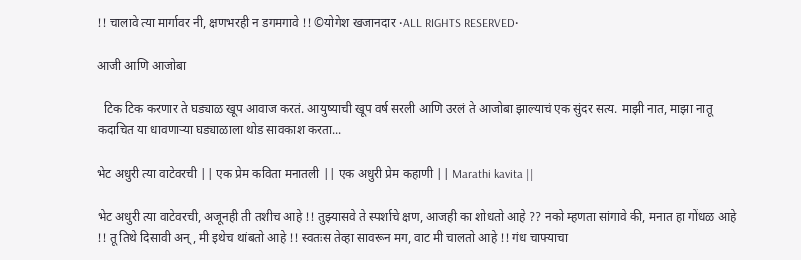!! चालावे त्या मार्गावर नी, क्षणभरही न डगमगावे !! ©योगेश खजानदार •ALL RIGHTS RESERVED•

आजी आणि आजोबा

  टिक टिक करणार ते घड्याळ खूप आवाज करतं. आयुष्याची खूप वर्ष सरली आणि उरलं ते आजोबा झाल्याचं एक सुंदर सत्य. माझी नात, माझा नातू कदाचित या धावणाऱ्या घड्याळाला थोड सावकाश करता...

भेट अधुरी त्या वाटेवरची || एक प्रेम कविता मनातली || एक अधुरी प्रेम कहाणी || Marathi kavita ||

भेट अधुरी त्या वाटेवरची, अजूनही ती तशीच आहे !! तुझ्यासवे ते स्पर्शाचे क्षण, आजही का शोधतो आहे ?? नको म्हणता सांगावे की, मनात हा गोंधळ आहे !! तू तिथे दिसावी अन्, मी इथेच थांबतो आहे !! स्वतःस तेव्हा सावरून मग, वाट मी चालतो आहे !! गंध चाफ्याचा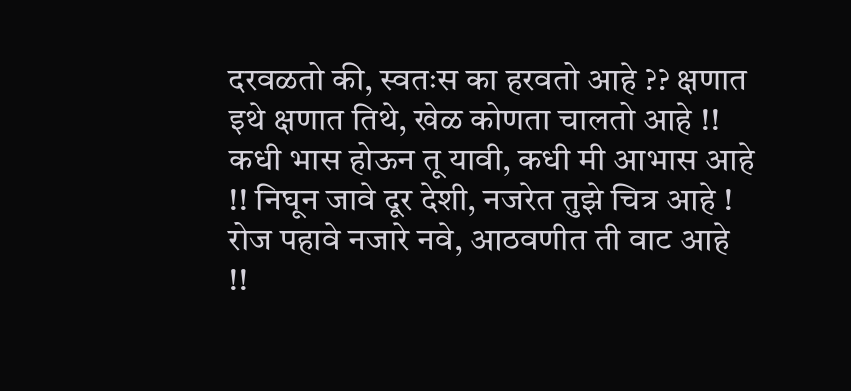दरवळतो की, स्वतःस का हरवतो आहे ?? क्षणात इथे क्षणात तिथे, खेळ कोणता चालतो आहे !! कधी भास होऊन तू यावी, कधी मी आभास आहे !! निघून जावे दूर देशी, नजरेत तुझे चित्र आहे ! रोज पहावे नजारे नवे, आठवणीत ती वाट आहे !!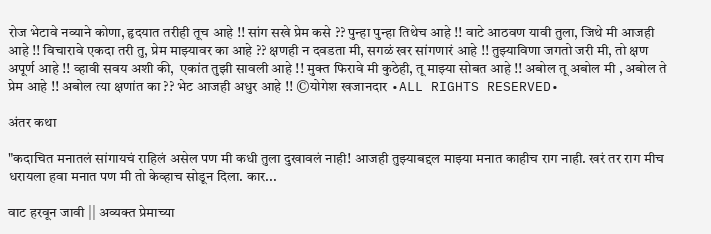रोज भेटावे नव्याने कोणा, हृदयात तरीही तूच आहे !! सांग सखे प्रेम कसे ?? पुन्हा पुन्हा तिथेच आहे !! वाटे आठवण यावी तुला, जिथे मी आजही आहे !! विचारावे एकदा तरी तु, प्रेम माझ्यावर का आहे ?? क्षणही न दवडता मी, सगळं खर सांगणारं आहे !! तुझ्याविणा जगतो जरी मी, तो क्षण अपूर्ण आहे !! व्हावी सवय अशी की,  एकांत तुझी सावली आहे !! मुक्त फिरावे मी कुठेही, तू माझ्या सोबत आहे !! अबोल तू अबोल मी , अबोल ते प्रेम आहे !! अबोल त्या क्षणांत का ?? भेट आजही अधुर आहे !! ©योगेश खजानदार •ALL RIGHTS RESERVED•

अंतर कथा

"कदाचित मनातलं सांगायचं राहिलं असेल पण मी कधी तुला दुखावलं नाही! आजही तुझ्याबद्दल माझ्या मनात काहीच राग नाही. खरं तर राग मीच धरायला हवा मनात पण मी तो केव्हाच सोडून दिला. कार...

वाट हरवून जावी || अव्यक्त प्रेमाच्या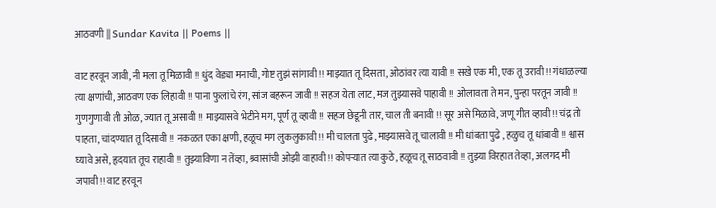आठवणी || Sundar Kavita || Poems ||

वाट हरवून जावी, नी मला तू मिळावी !! धुंद वेड्या मनाची, गोष्ट तुझं सांगावी !! माझ्यात तू दिसता, ओठांवर त्या यावी !! सखे एक मी, एक तू उरावी !! गंधाळल्या त्या क्षणांची, आठवण एक लिहावी !! पाना फुलांचे रंग, सांज बहरून जावी !! सहज येता लाट, मज तुझ्यासवे पाहावी !! ओलावता ते मन, पुन्हा परतून जावी !! गुणगुणावी ती ओळ, ज्यात तू असावी !! माझ्यासवे भेटीने मग, पूर्ण तू व्हावी !! सहज छेडूनी तार, चाल ती बनावी !! सूर असे मिळावे, जणू गीत व्हावी !! चंद्र तो पाहता, चांदण्यात तू दिसावी !! नकळत एका क्षणी, हळूच मग लुकलुकावी !! मी चालता पुढे, माझ्यासवे तू चालावी !! मी धांबता पुढे , हळुच तू धांबावी !! श्वास घ्यावे असे, हृदयात तूच राहावी !! तुझ्याविणा न तेंव्हा, श्र्वासांची ओझी वाहावी !! कोपऱ्यात त्या कुठे, हळूच तू साठवावी !! तुझ्या विरहात तेव्हा, अलगद मी जपावी !! वाट हरवून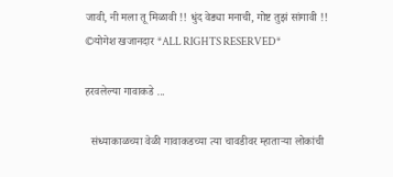जावी, नी मला तू मिळावी !! धुंद वेड्या मनाची, गोष्ट तुझं सांगावी !! ©योगेश खजानदार *ALL RIGHTS RESERVED*

हरवलेल्या गावाकडे ...

  संध्याकाळच्या वेळी गावाकडच्या त्या चावडीवर म्हाताऱ्या लोकांची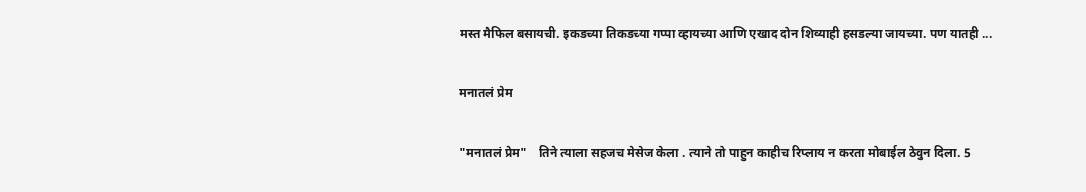मस्त मैफिल बसायची. इकडच्या तिकडच्या गप्पा व्हायच्या आणि एखाद दोन शिव्याही हसडल्या जायच्या. पण यातही ...

मनातलं प्रेम

"मनातलं प्रेम"    तिने त्याला सहजच मेसेज केला . त्याने तो पाहुन काहीच रिप्लाय न करता मोबाईल ठेवुन दिला. 5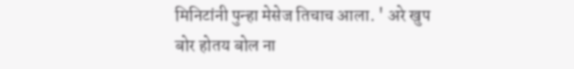मिनिटांनी पुन्हा मेसेज तिचाच आला. ' अरे खुप बोर होतय बोल ना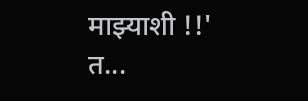माझ्याशी !!' त...